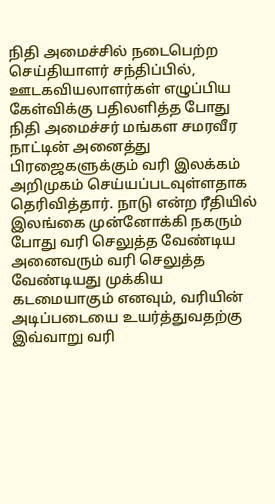நிதி அமைச்சில் நடைபெற்ற செய்தியாளர் சந்திப்பில், ஊடகவியலாளர்கள் எழுப்பிய கேள்விக்கு பதிலளித்த போது நிதி அமைச்சர் மங்கள சமரவீர நாட்டின் அனைத்து பிரஜைகளுக்கும் வரி இலக்கம் அறிமுகம் செய்யப்படவுள்ளதாக தெரிவித்தார். நாடு என்ற ரீதியில் இலங்கை முன்னோக்கி நகரும் போது வரி செலுத்த வேண்டிய அனைவரும் வரி செலுத்த வேண்டியது முக்கிய கடமையாகும் எனவும், வரியின் அடிப்படையை உயர்த்துவதற்கு இவ்வாறு வரி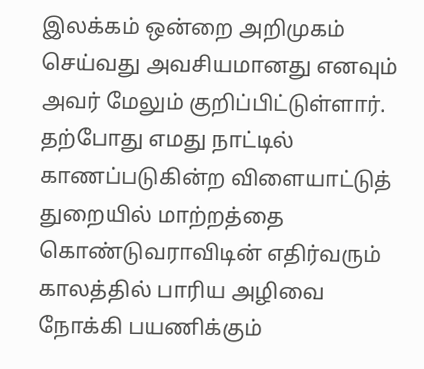இலக்கம் ஒன்றை அறிமுகம் செய்வது அவசியமானது எனவும் அவர் மேலும் குறிப்பிட்டுள்ளார்.
தற்போது எமது நாட்டில் காணப்படுகின்ற விளையாட்டுத் துறையில் மாற்றத்தை கொண்டுவராவிடின் எதிர்வரும் காலத்தில் பாரிய அழிவை நோக்கி பயணிக்கும்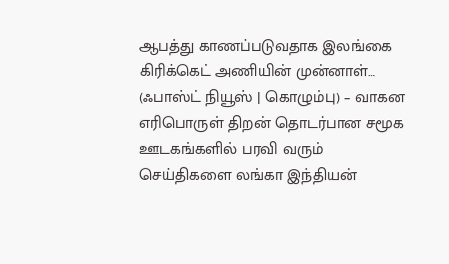ஆபத்து காணப்படுவதாக இலங்கை கிரிக்கெட் அணியின் முன்னாள்…
(ஃபாஸ்ட் நியூஸ் | கொழும்பு) – வாகன எரிபொருள் திறன் தொடர்பான சமூக ஊடகங்களில் பரவி வரும் செய்திகளை லங்கா இந்தியன்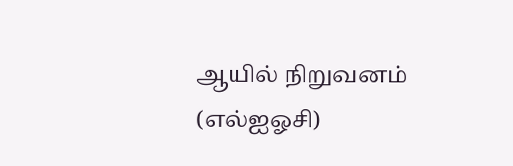ஆயில் நிறுவனம் (எல்ஐஓசி)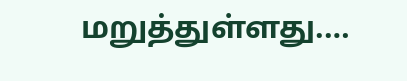மறுத்துள்ளது.…